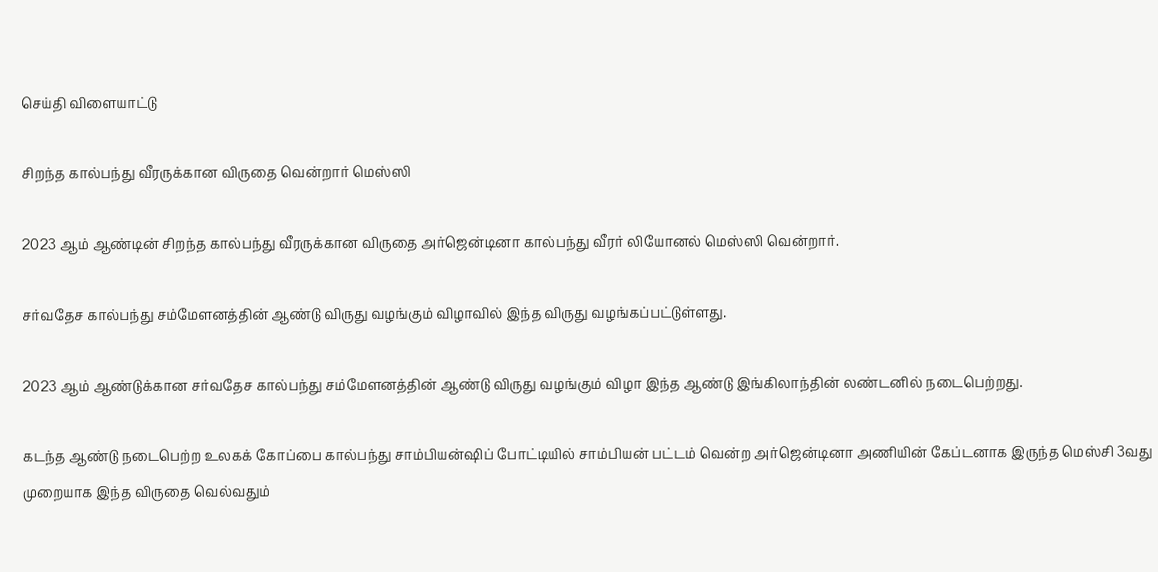செய்தி விளையாட்டு

சிறந்த கால்பந்து வீரருக்கான விருதை வென்றார் மெஸ்ஸி

2023 ஆம் ஆண்டின் சிறந்த கால்பந்து வீரருக்கான விருதை அர்ஜென்டினா கால்பந்து வீரர் லியோனல் மெஸ்ஸி வென்றார்.

சர்வதேச கால்பந்து சம்மேளனத்தின் ஆண்டு விருது வழங்கும் விழாவில் இந்த விருது வழங்கப்பட்டுள்ளது.

2023 ஆம் ஆண்டுக்கான சர்வதேச கால்பந்து சம்மேளனத்தின் ஆண்டு விருது வழங்கும் விழா இந்த ஆண்டு இங்கிலாந்தின் லண்டனில் நடைபெற்றது.

கடந்த ஆண்டு நடைபெற்ற உலகக் கோப்பை கால்பந்து சாம்பியன்ஷிப் போட்டியில் சாம்பியன் பட்டம் வென்ற அர்ஜென்டினா அணியின் கேப்டனாக இருந்த மெஸ்சி 3வது முறையாக இந்த விருதை வெல்வதும்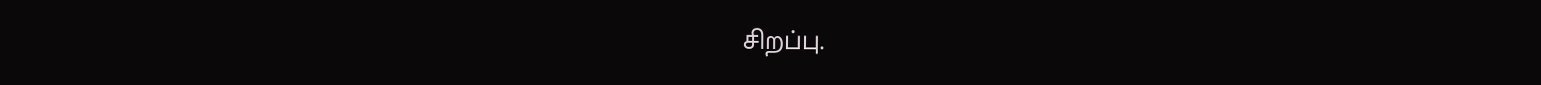சிறப்பு.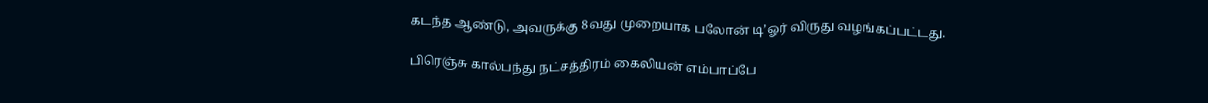கடந்த ஆண்டு, அவருக்கு 8வது முறையாக பலோன் டி’ஓர் விருது வழங்கப்பட்டது.

பிரெஞ்சு கால்பந்து நட்சத்திரம் கைலியன் எம்பாப்பே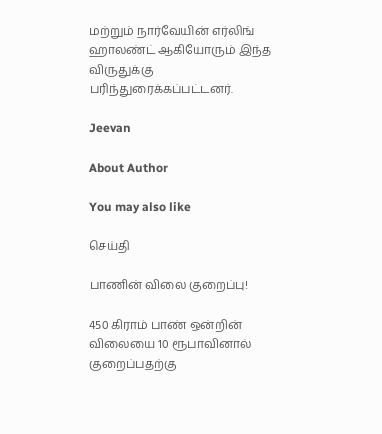மற்றும் நார்வேயின் எர்லிங் ஹாலண்ட் ஆகியோரும் இந்த விருதுக்கு பரிந்துரைக்கப்பட்டனர்.

Jeevan

About Author

You may also like

செய்தி

பாணின் விலை குறைப்பு!

450 கிராம் பாண் ஒன்றின் விலையை 10 ரூபாவினால் குறைப்பதற்கு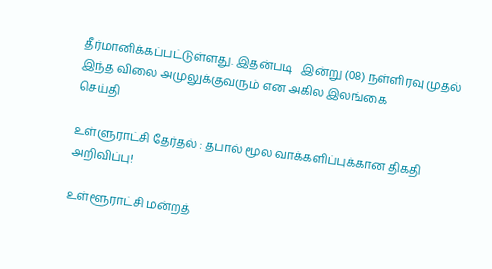தீர்மானிக்கப்பட்டுள்ளது. இதன்படி   இன்று (08) நள்ளிரவு முதல் இந்த விலை அமுலுக்குவரும் என அகில இலங்கை
செய்தி

உள்ளுராட்சி தேர்தல் : தபால் மூல வாக்களிப்புக்கான திகதி அறிவிப்பு!

உள்ளூராட்சி மன்றத்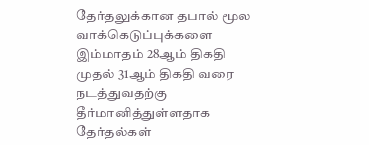தேர்தலுக்கான தபால் மூல வாக்கெடுப்புக்களை இம்மாதம் 28ஆம் திகதி முதல் 31ஆம் திகதி வரை நடத்துவதற்கு தீர்மானித்துள்ளதாக தேர்தல்கள்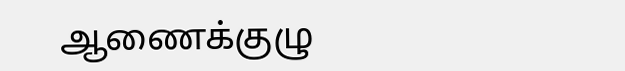ஆணைக்குழு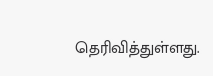தெரிவித்துள்ளது.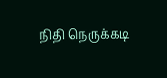நிதி நெருக்கடி